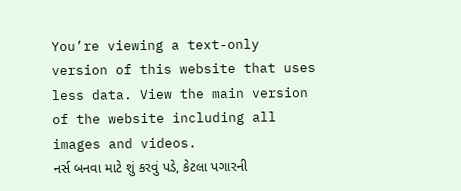You’re viewing a text-only version of this website that uses less data. View the main version of the website including all images and videos.
નર્સ બનવા માટે શું કરવું પડે, કેટલા પગારની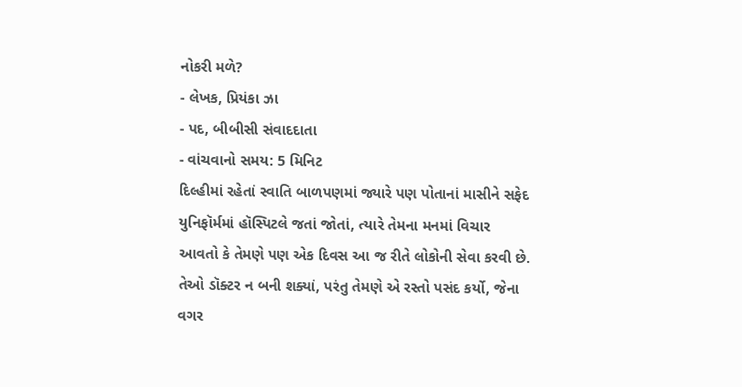નોકરી મળે?
- લેખક, પ્રિયંકા ઝા
- પદ, બીબીસી સંવાદદાતા
- વાંચવાનો સમય: 5 મિનિટ
દિલ્હીમાં રહેતાં સ્વાતિ બાળપણમાં જ્યારે પણ પોતાનાં માસીને સફેદ યુનિફૉર્મમાં હૉસ્પિટલે જતાં જોતાં, ત્યારે તેમના મનમાં વિચાર આવતો કે તેમણે પણ એક દિવસ આ જ રીતે લોકોની સેવા કરવી છે.
તેઓ ડૉક્ટર ન બની શક્યાં, પરંતુ તેમણે એ રસ્તો પસંદ કર્યો, જેના વગર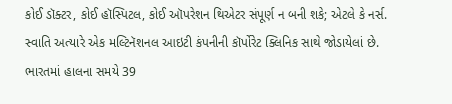કોઈ ડૉક્ટર, કોઈ હૉસ્પિટલ, કોઈ ઑપરેશન થિએટર સંપૂર્ણ ન બની શકે; એટલે કે નર્સ.
સ્વાતિ અત્યારે એક મલ્ટિનૅશનલ આઇટી કંપનીની કૉર્પોરેટ ક્લિનિક સાથે જોડાયેલાં છે.
ભારતમાં હાલના સમયે 39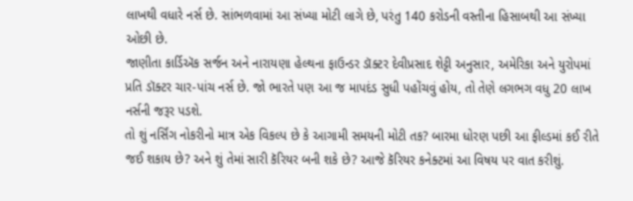લાખથી વધારે નર્સ છે. સાંભળવામાં આ સંખ્યા મોટી લાગે છે, પરંતુ 140 કરોડની વસ્તીના હિસાબથી આ સંખ્યા ઓછી છે.
જાણીતા કાર્ડિઍક સર્જન અને નારાયણા હેલ્થના ફાઉન્ડર ડૉક્ટર દેવીપ્રસાદ શેટ્ટી અનુસાર, અમેરિકા અને યુરોપમાં પ્રતિ ડૉક્ટર ચાર-પાંચ નર્સ છે. જો ભારતે પણ આ જ માપદંડ સુધી પહોંચવું હોય, તો તેણે લગભગ વધુ 20 લાખ નર્સની જરૂર પડશે.
તો શું નર્સિંગ નોકરીનો માત્ર એક વિકલ્પ છે કે આગામી સમયની મોટી તક? બારમા ધોરણ પછી આ ફીલ્ડમાં કઈ રીતે જઈ શકાય છે? અને શું તેમાં સારી કૅરિયર બની શકે છે? આજે કૅરિયર કનેક્ટમાં આ વિષય પર વાત કરીશું.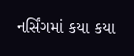નર્સિંગમાં કયા કયા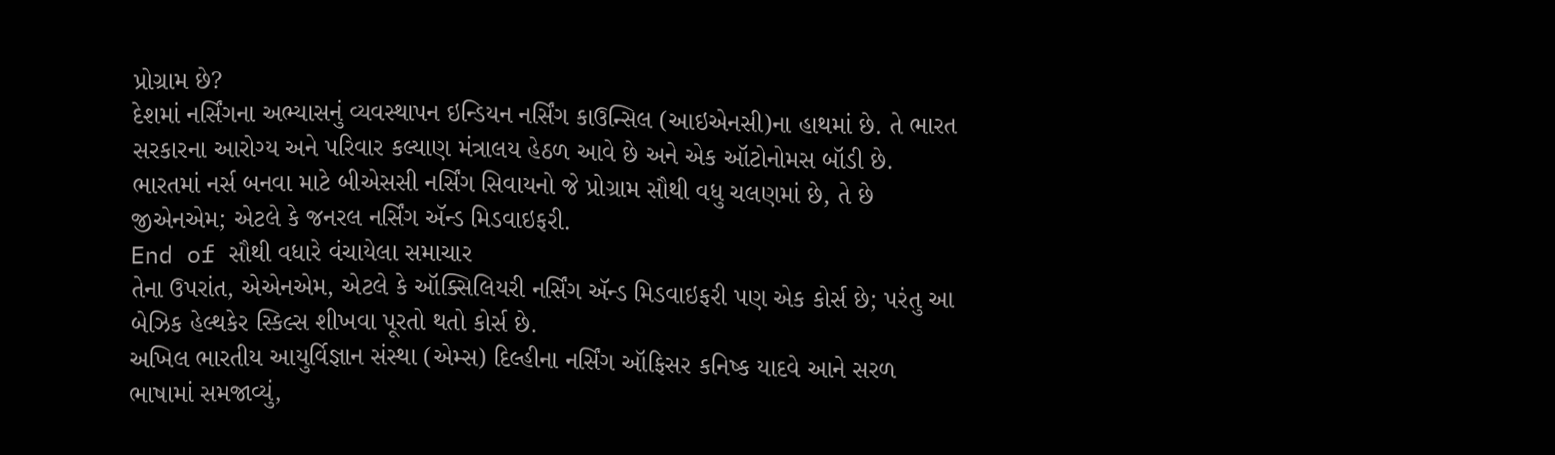પ્રોગ્રામ છે?
દેશમાં નર્સિંગના અભ્યાસનું વ્યવસ્થાપન ઇન્ડિયન નર્સિંગ કાઉન્સિલ (આઇએનસી)ના હાથમાં છે. તે ભારત સરકારના આરોગ્ય અને પરિવાર કલ્યાણ મંત્રાલય હેઠળ આવે છે અને એક ઑટોનોમસ બૉડી છે.
ભારતમાં નર્સ બનવા માટે બીએસસી નર્સિંગ સિવાયનો જે પ્રોગ્રામ સૌથી વધુ ચલણમાં છે, તે છે જીએનએમ; એટલે કે જનરલ નર્સિંગ ઍન્ડ મિડવાઇફરી.
End of સૌથી વધારે વંચાયેલા સમાચાર
તેના ઉપરાંત, એએનએમ, એટલે કે ઑક્સિલિયરી નર્સિંગ ઍન્ડ મિડવાઇફરી પણ એક કોર્સ છે; પરંતુ આ બેઝિક હેલ્થકેર સ્કિલ્સ શીખવા પૂરતો થતો કોર્સ છે.
અખિલ ભારતીય આયુર્વિજ્ઞાન સંસ્થા (એમ્સ) દિલ્હીના નર્સિંગ ઑફિસર કનિષ્ક યાદવે આને સરળ ભાષામાં સમજાવ્યું,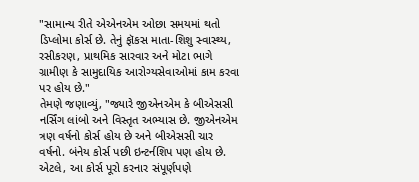"સામાન્ય રીતે એએનએમ ઓછા સમયમાં થતો ડિપ્લોમા કોર્સ છે. તેનું ફૉકસ માતા-શિશુ સ્વાસ્થ્ય, રસીકરણ, પ્રાથમિક સારવાર અને મોટા ભાગે ગ્રામીણ કે સામુદાયિક આરોગ્યસેવાઓમાં કામ કરવા પર હોય છે."
તેમણે જણાવ્યું, "જ્યારે જીએનએમ કે બીએસસી નર્સિંગ લાંબો અને વિસ્તૃત અભ્યાસ છે. જીએનએમ ત્રણ વર્ષનો કોર્સ હોય છે અને બીએસસી ચાર વર્ષનો. બંનેય કોર્સ પછી ઇન્ટર્નશિપ પણ હોય છે. એટલે, આ કોર્સ પૂરો કરનાર સંપૂર્ણપણે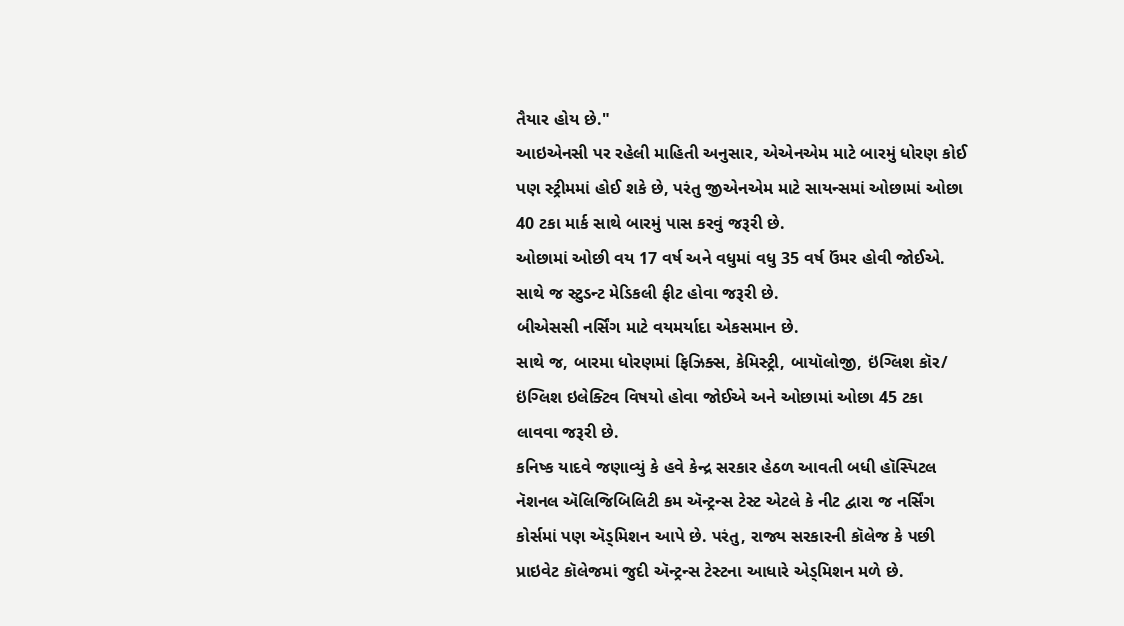તૈયાર હોય છે."
આઇએનસી પર રહેલી માહિતી અનુસાર, એએનએમ માટે બારમું ધોરણ કોઈ પણ સ્ટ્રીમમાં હોઈ શકે છે, પરંતુ જીએનએમ માટે સાયન્સમાં ઓછામાં ઓછા 40 ટકા માર્ક સાથે બારમું પાસ કરવું જરૂરી છે.
ઓછામાં ઓછી વય 17 વર્ષ અને વધુમાં વધુ 35 વર્ષ ઉંમર હોવી જોઈએ. સાથે જ સ્ટુડન્ટ મેડિકલી ફીટ હોવા જરૂરી છે.
બીએસસી નર્સિંગ માટે વયમર્યાદા એકસમાન છે.
સાથે જ, બારમા ધોરણમાં ફિઝિક્સ, કેમિસ્ટ્રી, બાયૉલોજી, ઇંગ્લિશ કૉર/ ઇંગ્લિશ ઇલેક્ટિવ વિષયો હોવા જોઈએ અને ઓછામાં ઓછા 45 ટકા લાવવા જરૂરી છે.
કનિષ્ક યાદવે જણાવ્યું કે હવે કેન્દ્ર સરકાર હેઠળ આવતી બધી હૉસ્પિટલ નૅશનલ ઍલિજિબિલિટી કમ ઍન્ટ્રન્સ ટેસ્ટ એટલે કે નીટ દ્વારા જ નર્સિંગ કોર્સમાં પણ ઍડ્મિશન આપે છે. પરંતુ, રાજ્ય સરકારની કૉલેજ કે પછી પ્રાઇવેટ કૉલેજમાં જુદી ઍન્ટ્રન્સ ટેસ્ટના આધારે એડ્મિશન મળે છે.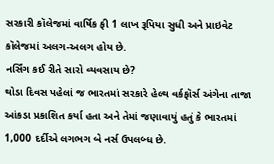સરકારી કૉલેજમાં વાર્ષિક ફી 1 લાખ રૂપિયા સુધી અને પ્રાઇવેટ કૉલેજમાં અલગ-અલગ હોય છે.
નર્સિંગ કઈ રીતે સારો વ્યવસાય છે?
થોડા દિવસ પહેલાં જ ભારતમાં સરકારે હેલ્થ વર્કફૉર્સ અંગેના તાજા આંકડા પ્રકાશિત કર્યા હતા અને તેમાં જણાવાયું હતું કે ભારતમાં 1,000 દર્દીએ લગભગ બે નર્સ ઉપલબ્ધ છે.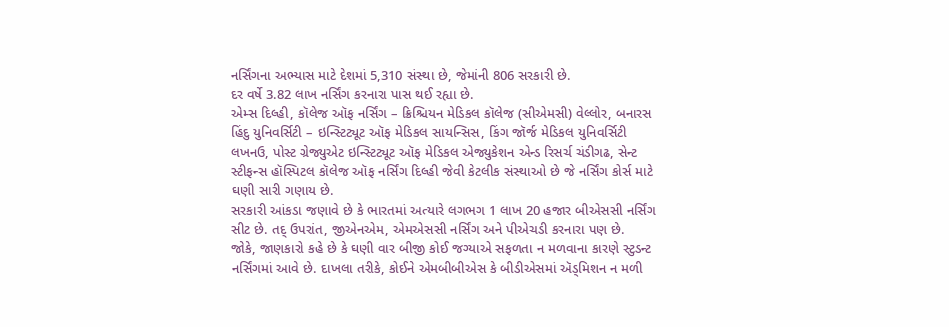નર્સિંગના અભ્યાસ માટે દેશમાં 5,310 સંસ્થા છે, જેમાંની 806 સરકારી છે.
દર વર્ષે 3.82 લાખ નર્સિંગ કરનારા પાસ થઈ રહ્યા છે.
એમ્સ દિલ્હી, કૉલેજ ઑફ નર્સિંગ – ક્રિશ્ચિયન મેડિકલ કૉલેજ (સીએમસી) વેલ્લોર, બનારસ હિંદુ યુનિવર્સિટી – ઇન્સ્ટિટ્યૂટ ઑફ મેડિકલ સાયન્સિસ, કિંગ જૉર્જ મેડિકલ યુનિવર્સિટી લખનઉ, પોસ્ટ ગ્રેજ્યુએટ ઇન્સ્ટિટ્યૂટ ઑફ મેડિકલ એજ્યુકેશન એન્ડ રિસર્ચ ચંડીગઢ, સેન્ટ સ્ટીફન્સ હૉસ્પિટલ કૉલેજ ઑફ નર્સિંગ દિલ્હી જેવી કેટલીક સંસ્થાઓ છે જે નર્સિંગ કોર્સ માટે ઘણી સારી ગણાય છે.
સરકારી આંકડા જણાવે છે કે ભારતમાં અત્યારે લગભગ 1 લાખ 20 હજાર બીએસસી નર્સિંગ સીટ છે. તદ્ ઉપરાંત, જીએનએમ, એમએસસી નર્સિંગ અને પીએચડી કરનારા પણ છે.
જોકે, જાણકારો કહે છે કે ઘણી વાર બીજી કોઈ જગ્યાએ સફળતા ન મળવાના કારણે સ્ટુડન્ટ નર્સિંગમાં આવે છે. દાખલા તરીકે, કોઈને એમબીબીએસ કે બીડીએસમાં ઍડ્મિશન ન મળી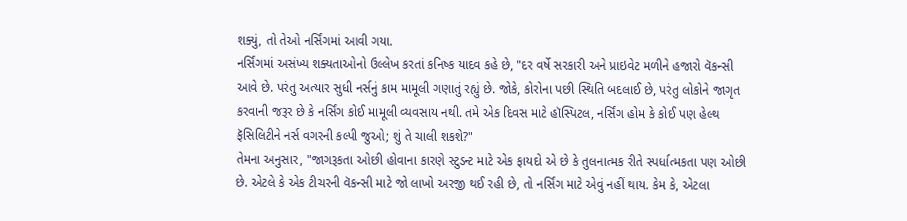શક્યું, તો તેઓ નર્સિંગમાં આવી ગયા.
નર્સિંગમાં અસંખ્ય શક્યતાઓનો ઉલ્લેખ કરતાં કનિષ્ક યાદવ કહે છે, "દર વર્ષે સરકારી અને પ્રાઇવેટ મળીને હજારો વૅકન્સી આવે છે. પરંતુ અત્યાર સુધી નર્સનું કામ મામૂલી ગણાતું રહ્યું છે. જોકે, કોરોના પછી સ્થિતિ બદલાઈ છે, પરંતુ લોકોને જાગૃત કરવાની જરૂર છે કે નર્સિંગ કોઈ મામૂલી વ્યવસાય નથી. તમે એક દિવસ માટે હૉસ્પિટલ, નર્સિંગ હોમ કે કોઈ પણ હેલ્થ ફૅસિલિટીને નર્સ વગરની કલ્પી જુઓ; શું તે ચાલી શકશે?"
તેમના અનુસાર, "જાગરૂકતા ઓછી હોવાના કારણે સ્ટુડન્ટ માટે એક ફાયદો એ છે કે તુલનાત્મક રીતે સ્પર્ધાત્મકતા પણ ઓછી છે. એટલે કે એક ટીચરની વૅકન્સી માટે જો લાખો અરજી થઈ રહી છે, તો નર્સિંગ માટે એવું નહીં થાય. કેમ કે, એટલા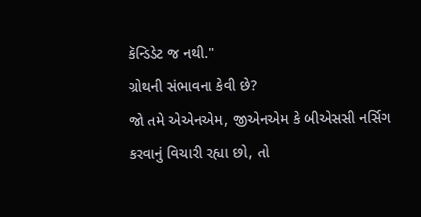કૅન્ડિડેટ જ નથી."
ગ્રોથની સંભાવના કેવી છે?
જો તમે એએનએમ, જીએનએમ કે બીએસસી નર્સિગ કરવાનું વિચારી રહ્યા છો, તો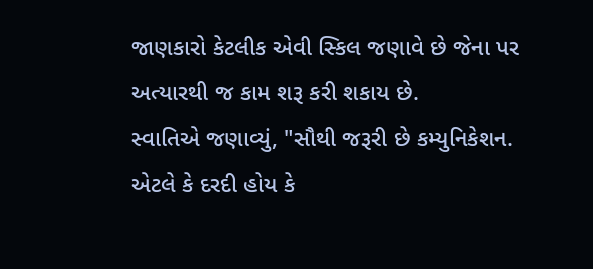જાણકારો કેટલીક એવી સ્કિલ જણાવે છે જેના પર અત્યારથી જ કામ શરૂ કરી શકાય છે.
સ્વાતિએ જણાવ્યું, "સૌથી જરૂરી છે કમ્યુનિકેશન. એટલે કે દરદી હોય કે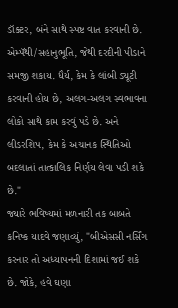ડૉક્ટર, બંને સાથે સ્પષ્ટ વાત કરવાની છે. એમ્પૅથી/સહાનુભૂતિ, જેથી દરદીની પીડાને સમજી શકાય. ધૈર્ય, કેમ કે લાંબી ડ્યૂટી કરવાની હોય છે, અલગ-અલગ સ્વભાવના લોકો સાથે કામ કરવું પડે છે. અને લીડરશિપ, કેમ કે અચાનક સ્થિતિઓ બદલાતાં તાત્કાલિક નિર્ણય લેવા પડી શકે છે."
જ્યારે ભવિષ્યમાં મળનારી તક બાબતે કનિષ્ક યાદવે જણાવ્યું, "બીએસસી નર્સિંગ કરનાર તો અધ્યાપનની દિશામાં જઈ શકે છે. જોકે, હવે ઘણા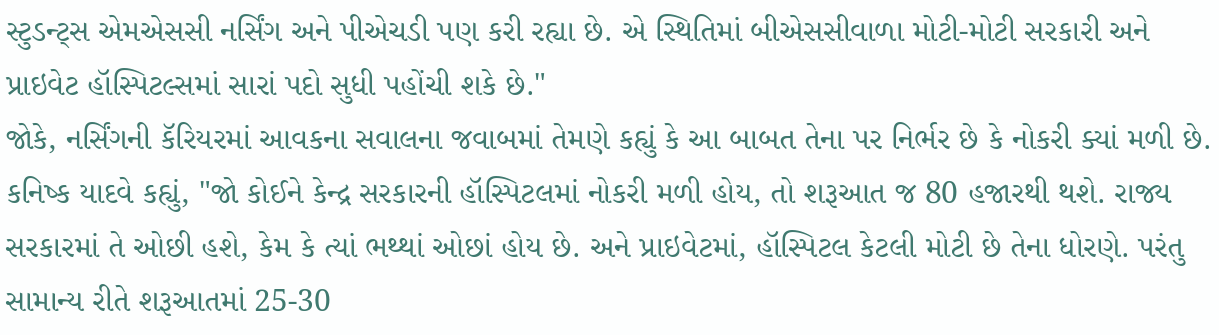સ્ટુડન્ટ્સ એમએસસી નર્સિંગ અને પીએચડી પણ કરી રહ્યા છે. એ સ્થિતિમાં બીએસસીવાળા મોટી-મોટી સરકારી અને પ્રાઇવેટ હૉસ્પિટલ્સમાં સારાં પદો સુધી પહોંચી શકે છે."
જોકે, નર્સિંગની કૅરિયરમાં આવકના સવાલના જવાબમાં તેમણે કહ્યું કે આ બાબત તેના પર નિર્ભર છે કે નોકરી ક્યાં મળી છે.
કનિષ્ક યાદવે કહ્યું, "જો કોઈને કેન્દ્ર સરકારની હૉસ્પિટલમાં નોકરી મળી હોય, તો શરૂઆત જ 80 હજારથી થશે. રાજ્ય સરકારમાં તે ઓછી હશે, કેમ કે ત્યાં ભથ્થાં ઓછાં હોય છે. અને પ્રાઇવેટમાં, હૉસ્પિટલ કેટલી મોટી છે તેના ધોરણે. પરંતુ સામાન્ય રીતે શરૂઆતમાં 25-30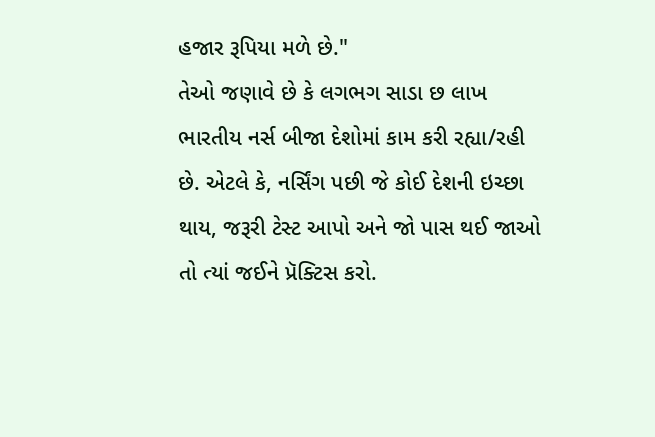હજાર રૂપિયા મળે છે."
તેઓ જણાવે છે કે લગભગ સાડા છ લાખ ભારતીય નર્સ બીજા દેશોમાં કામ કરી રહ્યા/રહી છે. એટલે કે, નર્સિંગ પછી જે કોઈ દેશની ઇચ્છા થાય, જરૂરી ટેસ્ટ આપો અને જો પાસ થઈ જાઓ તો ત્યાં જઈને પ્રૅક્ટિસ કરો.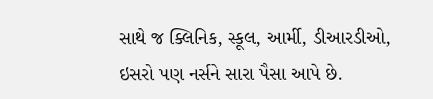સાથે જ ક્લિનિક, સ્કૂલ, આર્મી, ડીઆરડીઓ, ઇસરો પણ નર્સને સારા પૈસા આપે છે.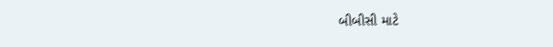બીબીસી માટે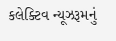કલેક્ટિવ ન્યૂઝરૂમનું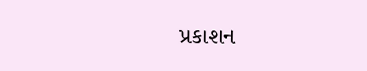પ્રકાશન